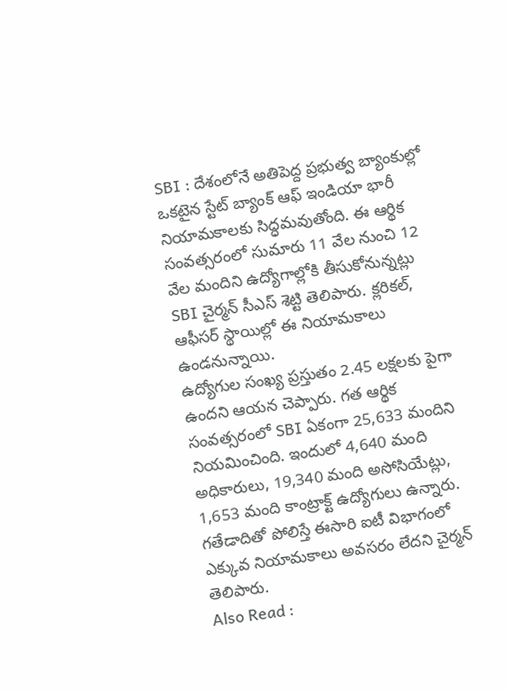SBI : దేశంలోనే అతిపెద్ద ప్రభుత్వ బ్యాంకుల్లో ఒకటైన స్టేట్ బ్యాంక్ ఆఫ్ ఇండియా భారీ నియామకాలకు సిద్ధమవుతోంది. ఈ ఆర్థిక సంవత్సరంలో సుమారు 11 వేల నుంచి 12 వేల మందిని ఉద్యోగాల్లోకి తీసుకోనున్నట్లు SBI చైర్మన్ సీఎస్ శెట్టి తెలిపారు. క్లరికల్, ఆఫీసర్ స్థాయిల్లో ఈ నియామకాలు ఉండనున్నాయి.
ఉద్యోగుల సంఖ్య ప్రస్తుతం 2.45 లక్షలకు పైగా ఉందని ఆయన చెప్పారు. గత ఆర్థిక సంవత్సరంలో SBI ఏకంగా 25,633 మందిని నియమించింది. ఇందులో 4,640 మంది అధికారులు, 19,340 మంది అసోసియేట్లు, 1,653 మంది కాంట్రాక్ట్ ఉద్యోగులు ఉన్నారు. గతేడాదితో పోలిస్తే ఈసారి ఐటీ విభాగంలో ఎక్కువ నియామకాలు అవసరం లేదని చైర్మన్ తెలిపారు.
Also Read :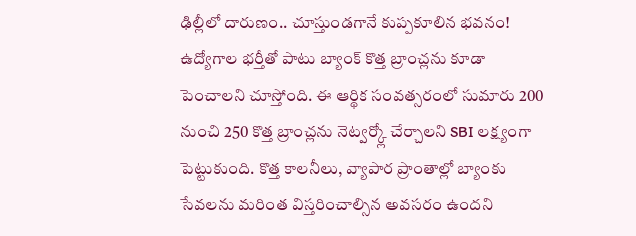ఢిల్లీలో దారుణం.. చూస్తుండగానే కుప్పకూలిన భవనం!
ఉద్యోగాల భర్తీతో పాటు బ్యాంక్ కొత్త బ్రాంచ్లను కూడా పెంచాలని చూస్తోంది. ఈ ఆర్థిక సంవత్సరంలో సుమారు 200 నుంచి 250 కొత్త బ్రాంచ్లను నెట్వర్క్లో చేర్చాలని SBI లక్ష్యంగా పెట్టుకుంది. కొత్త కాలనీలు, వ్యాపార ప్రాంతాల్లో బ్యాంకు సేవలను మరింత విస్తరించాల్సిన అవసరం ఉందని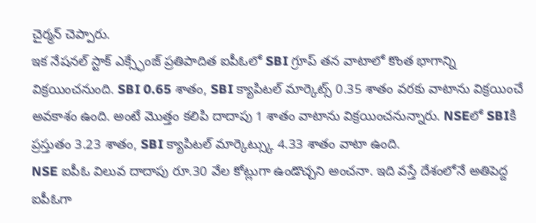చైర్మన్ చెప్పారు.
ఇక నేషనల్ స్టాక్ ఎక్స్ఛేంజ్ ప్రతిపాదిత ఐపీఓలో SBI గ్రూప్ తన వాటాలో కొంత భాగాన్ని విక్రయించనుంది. SBI 0.65 శాతం, SBI క్యాపిటల్ మార్కెట్స్ 0.35 శాతం వరకు వాటాను విక్రయించే అవకాశం ఉంది. అంటే మొత్తం కలిపి దాదాపు 1 శాతం వాటాను విక్రయించనున్నారు. NSEలో SBIకి ప్రస్తుతం 3.23 శాతం, SBI క్యాపిటల్ మార్కెట్స్కు 4.33 శాతం వాటా ఉంది.
NSE ఐపీఓ విలువ దాదాపు రూ.30 వేల కోట్లుగా ఉండొచ్చని అంచనా. ఇది వస్తే దేశంలోనే అతిపెద్ద ఐపీఓగా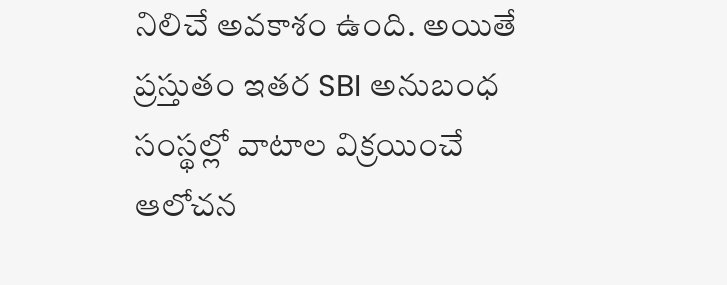నిలిచే అవకాశం ఉంది. అయితే ప్రస్తుతం ఇతర SBI అనుబంధ సంస్థల్లో వాటాల విక్రయించే ఆలోచన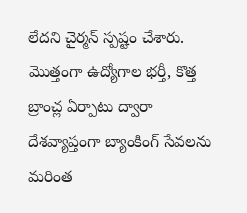లేదని చైర్మన్ స్పష్టం చేశారు. మొత్తంగా ఉద్యోగాల భర్తీ, కొత్త బ్రాంచ్ల ఏర్పాటు ద్వారా దేశవ్యాప్తంగా బ్యాంకింగ్ సేవలను మరింత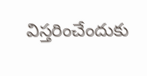విస్తరించేందుకు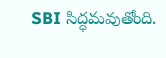SBI సిద్ధమవుతోంది.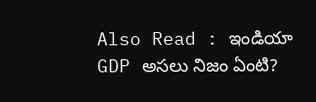Also Read : ఇండియా GDP అసలు నిజం ఏంటి?